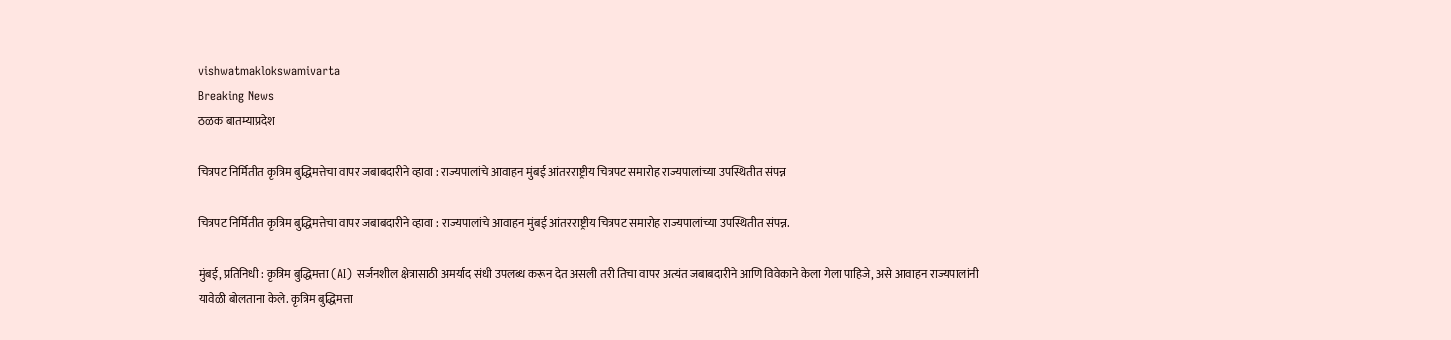vishwatmaklokswamivarta
Breaking News
ठळक बातम्याप्रदेश

चित्रपट निर्मितीत कृत्रिम बुद्धिमत्तेचा वापर जबाबदारीने व्हावा : राज्यपालांचे आवाहन मुंबई आंतरराष्ट्रीय चित्रपट समारोह राज्यपालांच्या उपस्थितीत संपन्न

चित्रपट निर्मितीत कृत्रिम बुद्धिमत्तेचा वापर जबाबदारीने व्हावा : राज्यपालांचे आवाहन मुंबई आंतरराष्ट्रीय चित्रपट समारोह राज्यपालांच्या उपस्थितीत संपन्न.

मुंबई, प्रतिनिधी : कृत्रिम बुद्धिमत्ता (AI) सर्जनशील क्षेत्रासाठी अमर्याद संधी उपलब्ध करून देत असली तरी तिचा वापर अत्यंत जबाबदारीने आणि विवेकाने केला गेला पाहिजे, असे आवाहन राज्यपालांनी यावेळी बोलताना केले. कृत्रिम बुद्धिमत्ता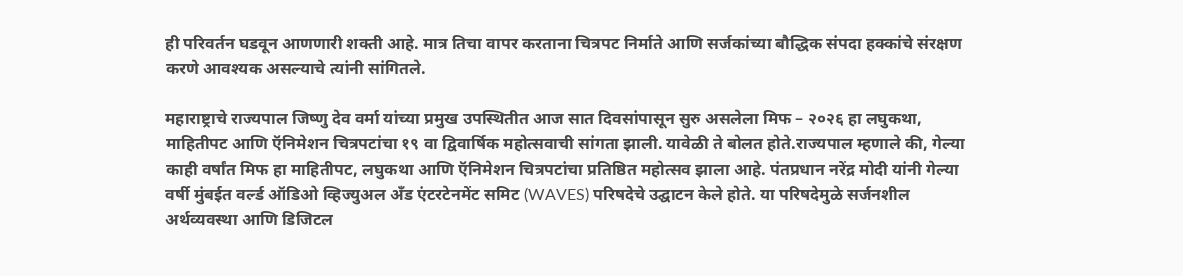ही परिवर्तन घडवून आणणारी शक्ती आहे. मात्र तिचा वापर करताना चित्रपट निर्माते आणि सर्जकांच्या बौद्धिक संपदा हक्कांचे संरक्षण करणे आवश्यक असल्याचे त्यांनी सांगितले.

महाराष्ट्राचे राज्यपाल जिष्णु देव वर्मा यांच्या प्रमुख उपस्थितीत आज सात दिवसांपासून सुरु असलेला मिफ – २०२६ हा लघुकथा, माहितीपट आणि ऍनिमेशन चित्रपटांचा १९ वा द्विवार्षिक महोत्सवाची सांगता झाली. यावेळी ते बोलत होते.राज्यपाल म्हणाले की, गेल्या काही वर्षांत मिफ हा माहितीपट, लघुकथा आणि ऍनिमेशन चित्रपटांचा प्रतिष्ठित महोत्सव झाला आहे. पंतप्रधान नरेंद्र मोदी यांनी गेल्या वर्षी मुंबईत वर्ल्ड ऑडिओ व्हिज्युअल अँड एंटरटेनमेंट समिट (WAVES) परिषदेचे उद्घाटन केले होते. या परिषदेमुळे सर्जनशील अर्थव्यवस्था आणि डिजिटल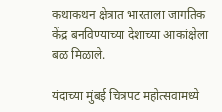कथाकथन क्षेत्रात भारताला जागतिक केंद्र बनविण्याच्या देशाच्या आकांक्षेला बळ मिळाले.

यंदाच्या मुंबई चित्रपट महोत्सवामध्ये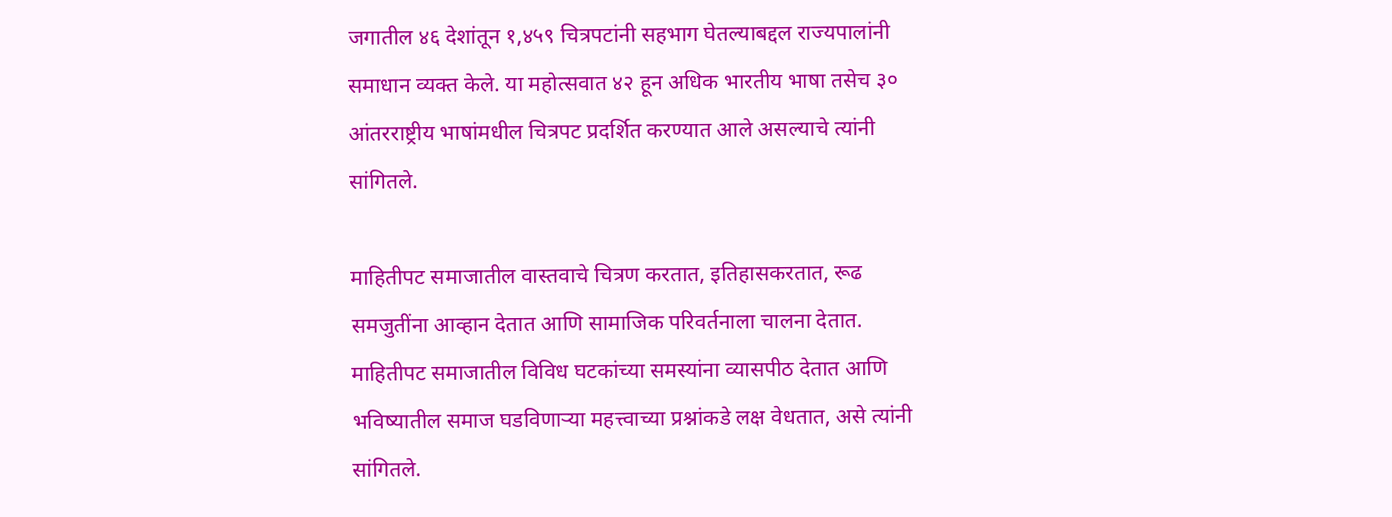जगातील ४६ देशांतून १,४५९ चित्रपटांनी सहभाग घेतल्याबद्दल राज्यपालांनी समाधान व्यक्त केले. या महोत्सवात ४२ हून अधिक भारतीय भाषा तसेच ३० आंतरराष्ट्रीय भाषांमधील चित्रपट प्रदर्शित करण्यात आले असल्याचे त्यांनी सांगितले.

माहितीपट समाजातील वास्तवाचे चित्रण करतात, इतिहासकरतात, रूढ समजुतींना आव्हान देतात आणि सामाजिक परिवर्तनाला चालना देतात. माहितीपट समाजातील विविध घटकांच्या समस्यांना व्यासपीठ देतात आणि भविष्यातील समाज घडविणाऱ्या महत्त्वाच्या प्रश्नांकडे लक्ष वेधतात, असे त्यांनी सांगितले.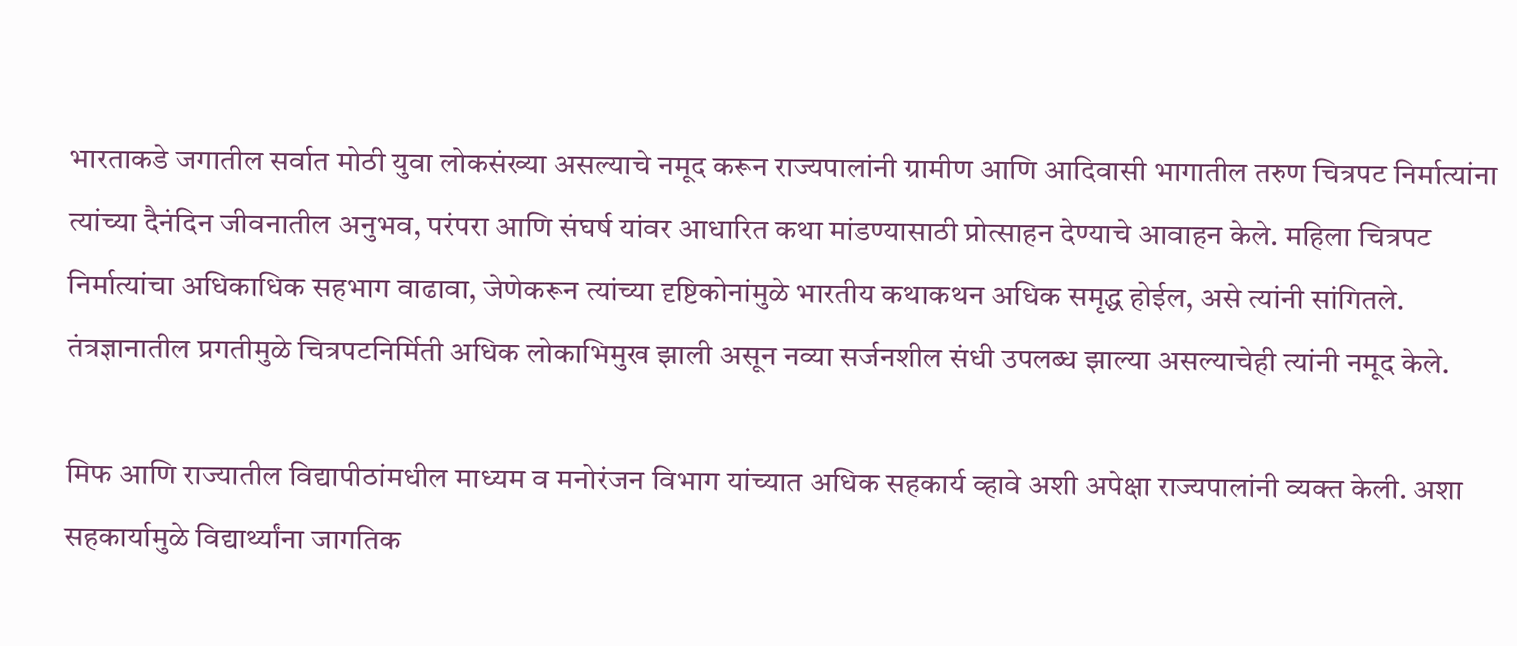भारताकडे जगातील सर्वात मोठी युवा लोकसंख्या असल्याचे नमूद करून राज्यपालांनी ग्रामीण आणि आदिवासी भागातील तरुण चित्रपट निर्मात्यांना त्यांच्या दैनंदिन जीवनातील अनुभव, परंपरा आणि संघर्ष यांवर आधारित कथा मांडण्यासाठी प्रोत्साहन देण्याचे आवाहन केले. महिला चित्रपट निर्मात्यांचा अधिकाधिक सहभाग वाढावा, जेणेकरून त्यांच्या दृष्टिकोनांमुळे भारतीय कथाकथन अधिक समृद्ध होईल, असे त्यांनी सांगितले. तंत्रज्ञानातील प्रगतीमुळे चित्रपटनिर्मिती अधिक लोकाभिमुख झाली असून नव्या सर्जनशील संधी उपलब्ध झाल्या असल्याचेही त्यांनी नमूद केले.

मिफ आणि राज्यातील विद्यापीठांमधील माध्यम व मनोरंजन विभाग यांच्यात अधिक सहकार्य व्हावे अशी अपेक्षा राज्यपालांनी व्यक्त केली. अशा सहकार्यामुळे विद्यार्थ्यांना जागतिक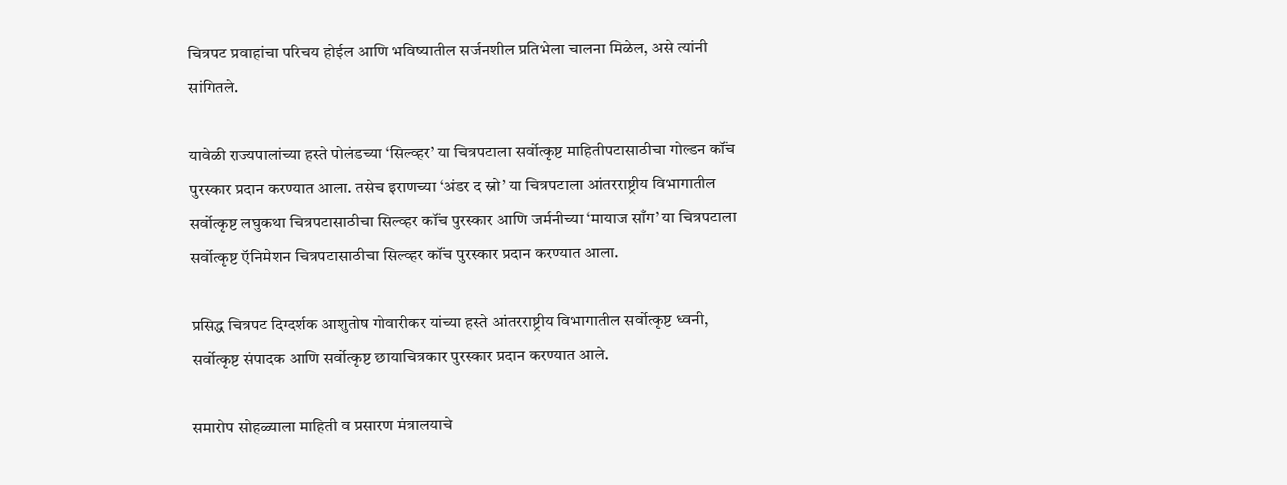चित्रपट प्रवाहांचा परिचय होईल आणि भविष्यातील सर्जनशील प्रतिभेला चालना मिळेल, असे त्यांनी सांगितले.

यावेळी राज्यपालांच्या हस्ते पोलंडच्या ‘सिल्व्हर’ या चित्रपटाला सर्वोत्कृष्ट माहितीपटासाठीचा गोल्डन कॉंच पुरस्कार प्रदान करण्यात आला. तसेच इराणच्या ‘अंडर द स्नो’ या चित्रपटाला आंतरराष्ट्रीय विभागातील सर्वोत्कृष्ट लघुकथा चित्रपटासाठीचा सिल्व्हर कॉंच पुरस्कार आणि जर्मनीच्या ‘मायाज साँग’ या चित्रपटाला सर्वोत्कृष्ट ऍनिमेशन चित्रपटासाठीचा सिल्व्हर कॉंच पुरस्कार प्रदान करण्यात आला.

प्रसिद्ध चित्रपट दिग्दर्शक आशुतोष गोवारीकर यांच्या हस्ते आंतरराष्ट्रीय विभागातील सर्वोत्कृष्ट ध्वनी, सर्वोत्कृष्ट संपादक आणि सर्वोत्कृष्ट छायाचित्रकार पुरस्कार प्रदान करण्यात आले.

समारोप सोहळ्याला माहिती व प्रसारण मंत्रालयाचे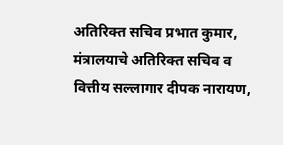अतिरिक्त सचिव प्रभात कुमार, मंत्रालयाचे अतिरिक्त सचिव व वित्तीय सल्लागार दीपक नारायण,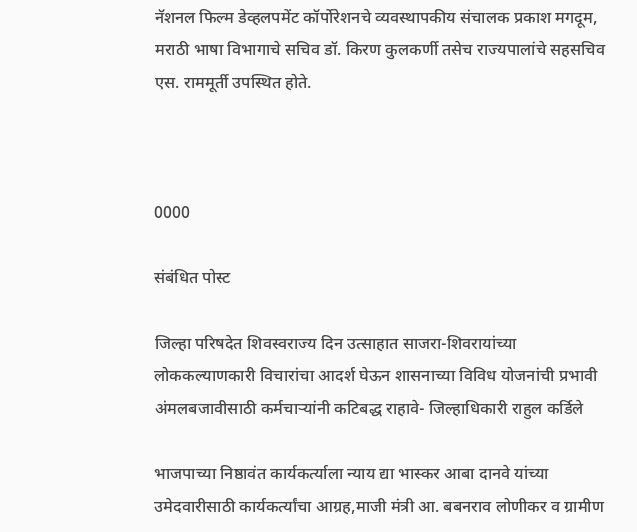नॅशनल फिल्म डेव्हलपमेंट कॉर्पोरेशनचे व्यवस्थापकीय संचालक प्रकाश मगदूम, मराठी भाषा विभागाचे सचिव डॉ. किरण कुलकर्णी तसेच राज्यपालांचे सहसचिव एस. राममूर्ती उपस्थित होते.



0000

संबंधित पोस्ट

जिल्हा परिषदेत शिवस्वराज्य दिन उत्साहात साजरा-शिवरायांच्या लोककल्याणकारी विचारांचा आदर्श घेऊन शासनाच्या विविध योजनांची प्रभावी अंमलबजावीसाठी कर्मचाऱ्यांनी कटिबद्ध राहावे- जिल्हाधिकारी राहुल कर्डिले

भाजपाच्या निष्ठावंत कार्यकर्त्याला न्याय द्या भास्कर आबा दानवे यांच्या उमेदवारीसाठी कार्यकर्त्यांचा आग्रह,माजी मंत्री आ. बबनराव लोणीकर व ग्रामीण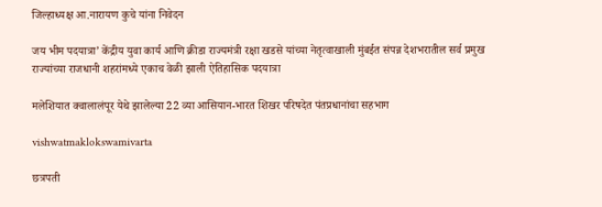जिल्हाध्यक्ष आ.नारायण कुचे यांना निवेदन

जय भीम पदयात्रा’ केंद्रीय युवा कार्य आणि क्रीडा राज्यमंत्री रक्षा खडसे यांच्या नेतृत्वाखाली मुंबईत संपन्न देशभरातील सर्व प्रमुख राज्यांच्या राजधानी शहरांमध्ये एकाच वेळी झाली ऐतिहासिक पदयात्रा

मलेशियात क्वालालंपूर येथे झालेल्या 22 व्या आसियान-भारत शिखर परिषदेत पंतप्रधानांचा सहभाग

vishwatmaklokswamivarta

छत्रपती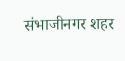संभाजीनगर शहर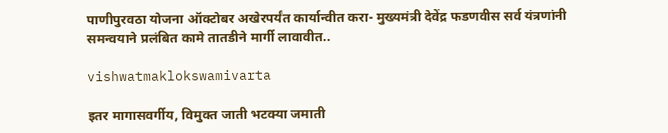पाणीपुरवठा योजना ऑक्टोबर अखेरपर्यंत कार्यान्वीत करा- मुख्यमंत्री देवेंद्र फडणवीस सर्व यंत्रणांनी समन्वयाने प्रलंबित कामे तातडीने मार्गी लावावीत..

vishwatmaklokswamivarta

इतर मागासवर्गीय, विमुक्त जाती भटक्या जमाती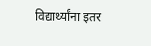विद्यार्थ्यांना इतर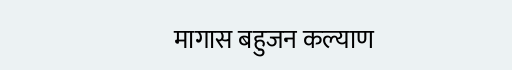मागास बहुजन कल्याण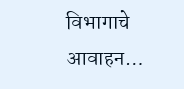विभागाचे आवाहन…